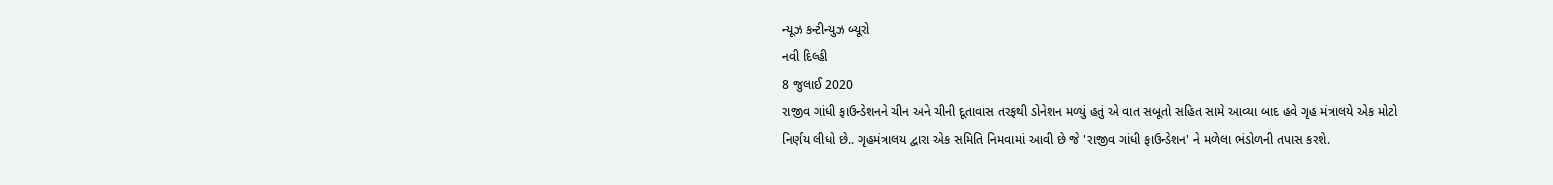ન્યૂઝ કન્ટીન્યુઝ બ્યૂરો
નવી દિલ્હી
8 જુલાઈ 2020
રાજીવ ગાંધી ફાઉન્ડેશનને ચીન અને ચીની દૂતાવાસ તરફથી ડોનેશન મળ્યું હતું એ વાત સબૂતો સહિત સામે આવ્યા બાદ હવે ગૃહ મંત્રાલયે એક મોટો નિર્ણય લીધો છે.. ગૃહમંત્રાલય દ્વારા એક સમિતિ નિમવામાં આવી છે જે 'રાજીવ ગાંધી ફાઉન્ડેશન' ને મળેલા ભંડોળની તપાસ કરશે.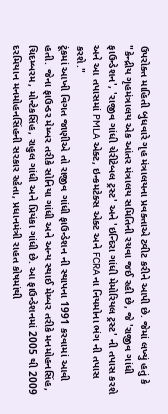ઉપરોક્ત માહિતી બુધવારે ગૃહ મંત્રાલયના પ્રવક્તાએ ટ્વીટ કરીને આપી છે. જેમાં લખ્યું હતું કે "કેન્દ્રીય ગૃહમંત્રાલય એક આંતર મંત્રાલય સમિતિની રચવા જઈ રહી છે, જે 'રાજીવ ગાંધી ફાઉન્ડેશન', 'રાજીવ ગાંધી ચેરીટેબલ ટ્રસ્ટ' અને 'ઇન્દિરા ગાંધી મેમોરિયલ ટ્રસ્ટ' ની તપાસ કરશે અને આ તપાસમાં PMLA એક્ટ, ઇન્કમટેક્સ એક્ટ અને FCRA ના નિયમોના ભંગ ની તપાસ કરશે."
ટૂંકમાં આખી વિગત જાણીએ તો રાજીવ ગાંધી ફાઉન્ડેશન ની સ્થાપના 1991 કરવામાં આવી હતી. જેના ફાઉન્ડર મેમ્બર તરીકે સોનિયા ગાંધી અને અન્ય સ્થાઈ મેમ્બર તરીકે મનમોહનસિંહ, ચિદમ્બરમ, મોન્ટેકસિંહ, રાહુલ ગાંધી અને પ્રિયંકા ગાંધી છે. આ ફાઉન્ડેશનમાં 2005 થી 2009 દરમિયાન મનમોહનસિંહની સરકાર રહેતા, પ્રધાનમંત્રી રાહત કોષમાંથી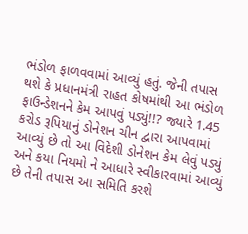ભંડોળ ફાળવવામાં આવ્યું હતું. જેની તપાસ થશે કે પ્રધાનમંત્રી રાહત કોષમાંથી આ ભંડોળ ફાઉન્ડેશનને કેમ આપવું પડ્યું!!? જ્યારે 1.45 કરોડ રૂપિયાનું ડોનેશન ચીન દ્વારા આપવામાં આવ્યું છે તો આ વિદેશી ડોનેશન કેમ લેવું પડ્યું અને કયા નિયમો ને આધારે સ્વીકારવામાં આવ્યું છે તેની તપાસ આ સમિતિ કરશે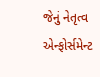જેનું નેતૃત્વ એન્ફોર્સમેન્ટ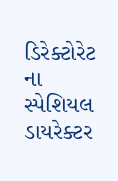ડિરેક્ટોરેટ ના સ્પેશિયલ ડાયરેક્ટર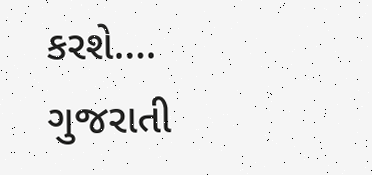કરશે….
ગુજરાતી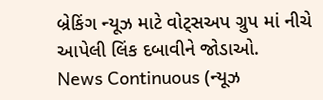બ્રેકિંગ ન્યૂઝ માટે વોટ્સઅપ ગ્રુપ માં નીચે આપેલી લિંક દબાવીને જોડાઓ.
News Continuous (ન્યૂઝ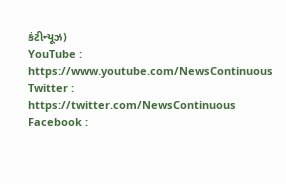કંટીન્યૂઝ)
YouTube : https://www.youtube.com/NewsContinuous
Twitter : https://twitter.com/NewsContinuous
Facebook :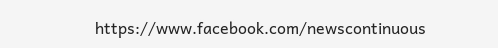https://www.facebook.com/newscontinuous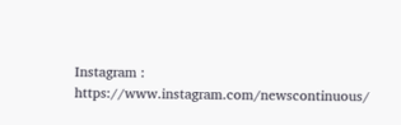Instagram : https://www.instagram.com/newscontinuous/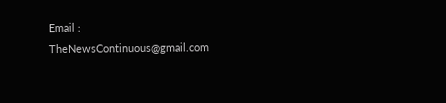Email : TheNewsContinuous@gmail.com